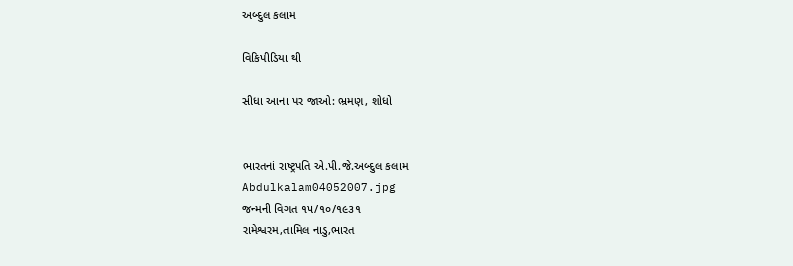અબ્દુલ કલામ

વિકિપીડિયા થી

સીધા આના પર જાઓ: ભ્રમણ, શોધો


ભારતનાં રાષ્ટ્રપતિ એ.પી.જે.અબ્દુલ કલામ
Abdulkalam04052007.jpg
જન્મની વિગત ૧૫/૧૦/૧૯૩૧
રામેશ્વરમ,તામિલ નાડુ,ભારત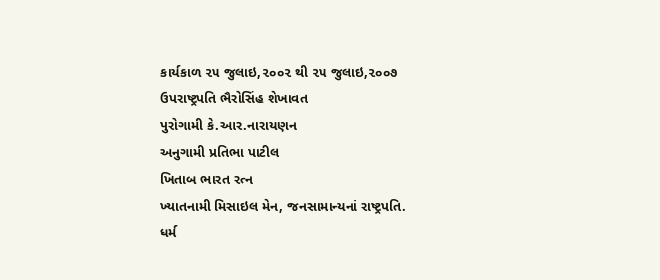કાર્યકાળ ૨૫ જુલાઇ,૨૦૦૨ થી ૨૫ જુલાઇ,૨૦૦૭
ઉપરાષ્ટ્રપતિ ભૈરોસિંહ શેખાવત
પુરોગામી કે.આર.નારાયણન
અનુગામી પ્રતિભા પાટીલ
ખિતાબ ભારત રત્ન
ખ્યાતનામી મિસાઇલ મેન, જનસામાન્યનાં રાષ્ટ્રપતિ.
ધર્મ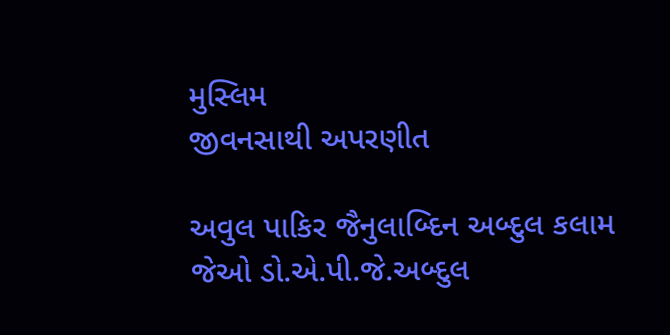મુસ્લિમ
જીવનસાથી અપરણીત

અવુલ પાકિર જૈનુલાબ્દિન અબ્દુલ કલામ જેઓ ડો.એ.પી.જે.અબ્દુલ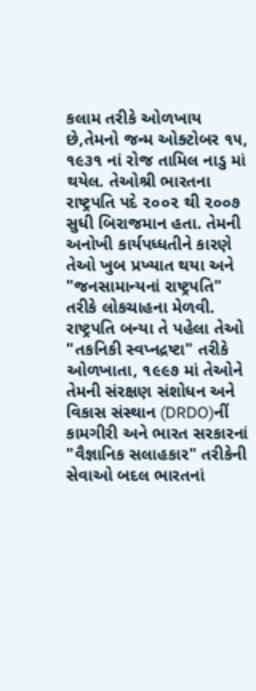કલામ તરીકે ઓળખાય છે,તેમનો જન્મ ઓક્ટોબર ૧૫, ૧૯૩૧ નાં રોજ તામિલ નાડુ માં થયેલ. તેઓશ્રી ભારતના રાષ્ટ્રપતિ પદે ૨૦૦૨ થી ૨૦૦૭ સુધી બિરાજમાન હતા. તેમની અનોખી કાર્યપધ્ધતીને કારણે તેઓ ખુબ પ્રખ્યાત થયા અને "જનસામાન્યનાં રાષ્ટ્રપતિ" તરીકે લોકચાહના મેળવી. રાષ્ટ્રપતિ બન્યા તે પહેલા તેઓ "તકનિકી સ્વપ્નદ્રષ્ટા" તરીકે ઓળખાતા, ૧૯૯૭ માં તેઓને તેમની સંરક્ષણ સંશોધન અને વિકાસ સંસ્થાન (DRDO)નીં કામગીરી અને ભારત સરકારનાં "વૈજ્ઞાનિક સલાહકાર" તરીકેની સેવાઓ બદલ ભારતનાં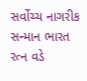સર્વોચ્ચ નાગરીક સન્માન ભારત રત્ન વડે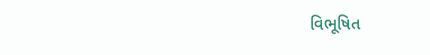વિભૂષિત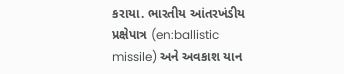કરાયા. ભારતીય આંતરખંડીય પ્રક્ષેપાત્ર (en:ballistic missile) અને અવકાશ યાન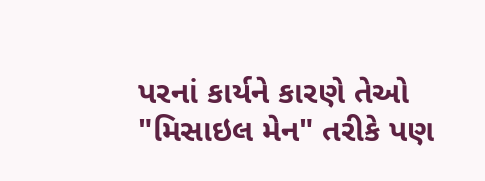પરનાં કાર્યને કારણે તેઓ "મિસાઇલ મેન" તરીકે પણ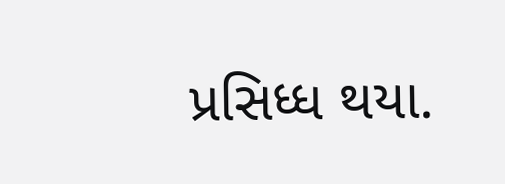પ્રસિધ્ધ થયા.